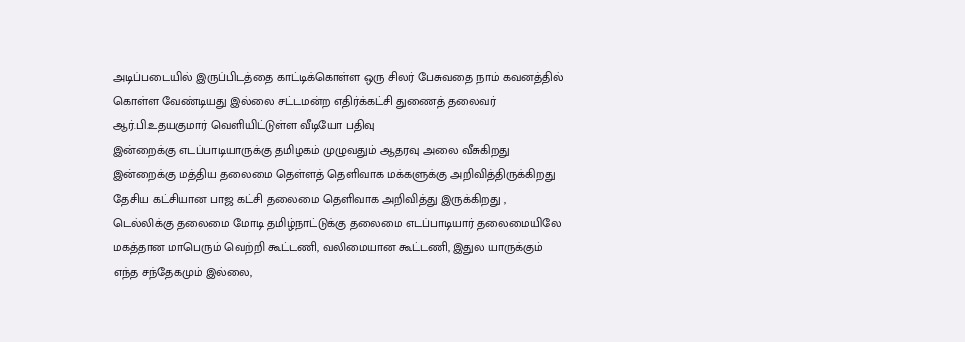அடிப்படையில் இருப்பிடத்தை காட்டிக்கொள்ள ஒரு சிலர் பேசுவதை நாம் கவனத்தில் கொள்ள வேண்டியது இல்லை சட்டமன்ற எதிர்க்கட்சி துணைத் தலைவர் ஆர்.பி.உதயகுமார் வெளியிட்டுள்ள வீடியோ பதிவு
இன்றைக்கு எடப்பாடியாருக்கு தமிழகம் முழுவதும் ஆதரவு அலை வீசுகிறது இன்றைக்கு மத்திய தலைமை தெள்ளத் தெளிவாக மக்களுக்கு அறிவித்திருக்கிறது தேசிய கட்சியான பாஜ கட்சி தலைமை தெளிவாக அறிவித்து இருக்கிறது , டெல்லிக்கு தலைமை மோடி தமிழ்நாட்டுக்கு தலைமை எடப்பாடியார் தலைமையிலே மகத்தான மாபெரும் வெற்றி கூட்டணி, வலிமையான கூட்டணி, இதுல யாருக்கும் எந்த சந்தேகமும் இல்லை,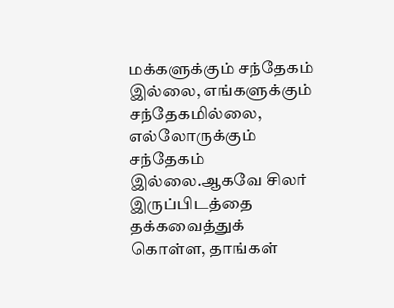மக்களுக்கும் சந்தேகம் இல்லை, எங்களுக்கும் சந்தேகமில்லை, எல்லோருக்கும் சந்தேகம் இல்லை.ஆகவே சிலர் இருப்பிடத்தை தக்கவைத்துக் கொள்ள, தாங்கள்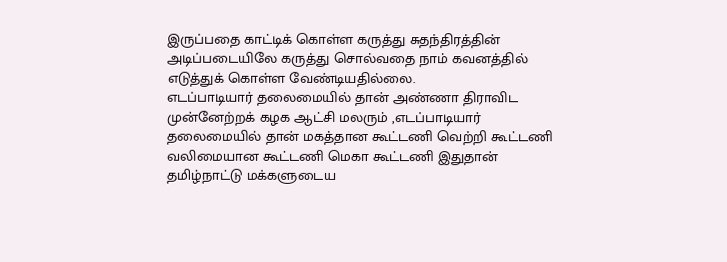இருப்பதை காட்டிக் கொள்ள கருத்து சுதந்திரத்தின் அடிப்படையிலே கருத்து சொல்வதை நாம் கவனத்தில் எடுத்துக் கொள்ள வேண்டியதில்லை.
எடப்பாடியார் தலைமையில் தான் அண்ணா திராவிட முன்னேற்றக் கழக ஆட்சி மலரும் ,எடப்பாடியார் தலைமையில் தான் மகத்தான கூட்டணி வெற்றி கூட்டணி வலிமையான கூட்டணி மெகா கூட்டணி இதுதான் தமிழ்நாட்டு மக்களுடைய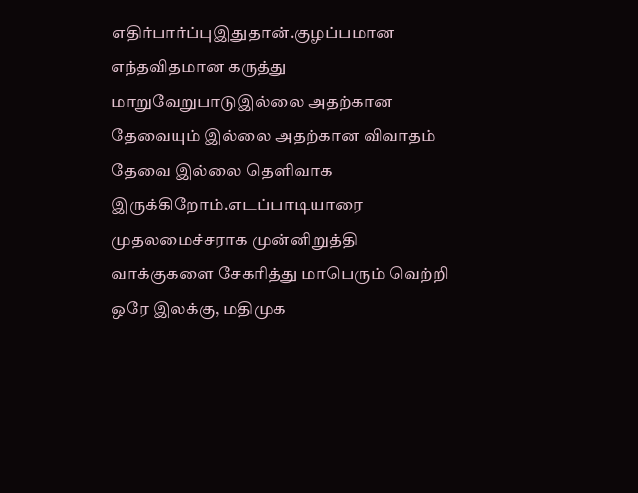எதிர்பார்ப்புஇதுதான்.குழப்பமான எந்தவிதமான கருத்து மாறுவேறுபாடுஇல்லை அதற்கான தேவையும் இல்லை அதற்கான விவாதம் தேவை இல்லை தெளிவாக இருக்கிறோம்.எடப்பாடியாரை முதலமைச்சராக முன்னிறுத்தி வாக்குகளை சேகரித்து மாபெரும் வெற்றி ஒரே இலக்கு, மதிமுக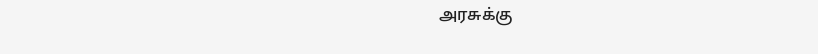அரசுக்கு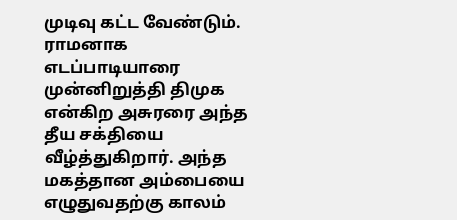முடிவு கட்ட வேண்டும். ராமனாக எடப்பாடியாரை முன்னிறுத்தி திமுக என்கிற அசுரரை அந்த தீய சக்தியை வீழ்த்துகிறார். அந்த மகத்தான அம்பையை எழுதுவதற்கு காலம்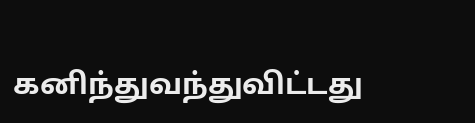கனிந்துவந்துவிட்டது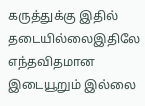கருத்துக்கு இதில் தடையில்லைஇதிலே எந்தவிதமான இடையூறும் இல்லை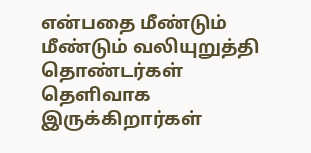என்பதை மீண்டும் மீண்டும் வலியுறுத்தி தொண்டர்கள் தெளிவாக இருக்கிறார்கள்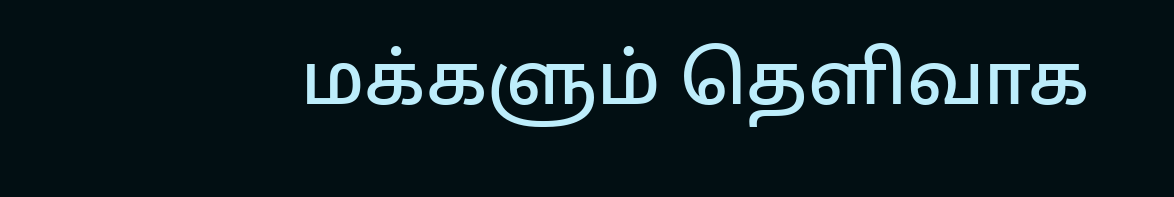மக்களும் தெளிவாக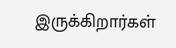இருக்கிறார்கள்